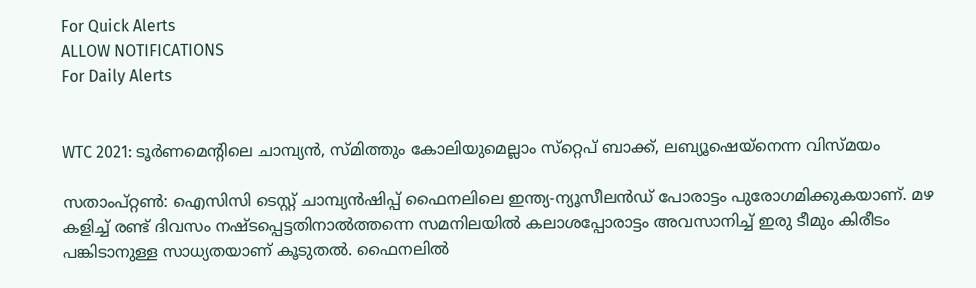For Quick Alerts
ALLOW NOTIFICATIONS
For Daily Alerts


WTC 2021: ടൂര്‍ണമെന്റിലെ ചാമ്പ്യന്‍, സ്മിത്തും കോലിയുമെല്ലാം സ്‌റ്റെപ് ബാക്ക്, ലബ്യൂഷെയ്‌നെന്ന വിസ്മയം

സതാംപ്റ്റണ്‍: ഐസിസി ടെസ്റ്റ് ചാമ്പ്യന്‍ഷിപ്പ് ഫൈനലിലെ ഇന്ത്യ-ന്യൂസീലന്‍ഡ് പോരാട്ടം പുരോഗമിക്കുകയാണ്. മഴ കളിച്ച് രണ്ട് ദിവസം നഷ്ടപ്പെട്ടതിനാല്‍ത്തന്നെ സമനിലയില്‍ കലാശപ്പോരാട്ടം അവസാനിച്ച് ഇരു ടീമും കിരീടം പങ്കിടാനുള്ള സാധ്യതയാണ് കൂടുതല്‍. ഫൈനലില്‍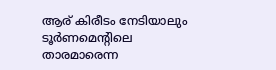ആര് കിരീടം നേടിയാലും ടൂര്‍ണമെന്റിലെ താരമാരെന്ന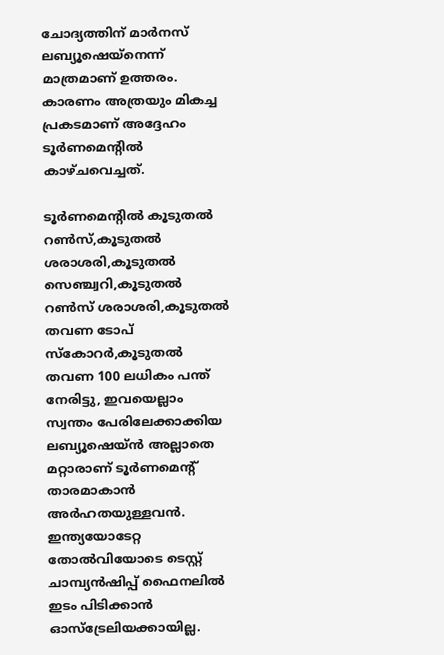ചോദ്യത്തിന് മാര്‍നസ് ലബ്യൂഷെയ്‌നെന്ന് മാത്രമാണ് ഉത്തരം. കാരണം അത്രയും മികച്ച പ്രകടമാണ് അദ്ദേഹം ടൂര്‍ണമെന്റില്‍ കാഴ്ചവെച്ചത്.

ടൂര്‍ണമെന്റില്‍ കൂടുതല്‍ റണ്‍സ്,കൂടുതല്‍ ശരാശരി,കൂടുതല്‍ സെഞ്ച്വറി,കൂടുതല്‍ റണ്‍സ് ശരാശരി,കൂടുതല്‍ തവണ ടോപ് സ്‌കോറര്‍,കൂടുതല്‍ തവണ 100 ലധികം പന്ത് നേരിട്ടു, ഇവയെല്ലാം സ്വന്തം പേരിലേക്കാക്കിയ ലബ്യൂഷെയ്ന്‍ അല്ലാതെ മറ്റാരാണ് ടൂര്‍ണമെന്റ് താരമാകാന്‍ അര്‍ഹതയുള്ളവന്‍. ഇന്ത്യയോടേറ്റ തോല്‍വിയോടെ ടെസ്റ്റ് ചാമ്പ്യന്‍ഷിപ്പ് ഫൈനലില്‍ ഇടം പിടിക്കാന്‍ ഓസ്‌ട്രേലിയക്കായില്ല.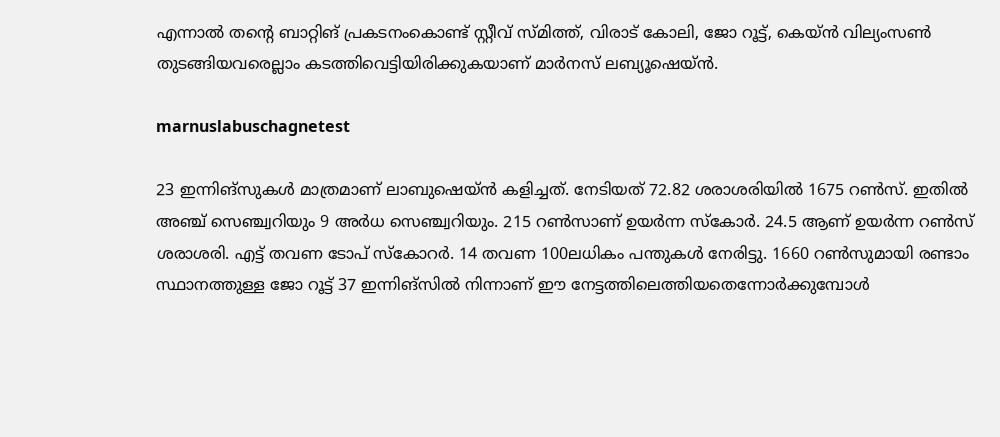എന്നാല്‍ തന്റെ ബാറ്റിങ് പ്രകടനംകൊണ്ട് സ്റ്റീവ് സ്മിത്ത്, വിരാട് കോലി, ജോ റൂട്ട്, കെയ്ന്‍ വില്യംസണ്‍ തുടങ്ങിയവരെല്ലാം കടത്തിവെട്ടിയിരിക്കുകയാണ് മാര്‍നസ് ലബ്യൂഷെയ്ന്‍.

marnuslabuschagnetest

23 ഇന്നിങ്‌സുകള്‍ മാത്രമാണ് ലാബുഷെയ്ന്‍ കളിച്ചത്. നേടിയത് 72.82 ശരാശരിയില്‍ 1675 റണ്‍സ്. ഇതില്‍ അഞ്ച് സെഞ്ച്വറിയും 9 അര്‍ധ സെഞ്ച്വറിയും. 215 റണ്‍സാണ് ഉയര്‍ന്ന സ്‌കോര്‍. 24.5 ആണ് ഉയര്‍ന്ന റണ്‍സ് ശരാശരി. എട്ട് തവണ ടോപ് സ്‌കോറര്‍. 14 തവണ 100ലധികം പന്തുകള്‍ നേരിട്ടു. 1660 റണ്‍സുമായി രണ്ടാം സ്ഥാനത്തുള്ള ജോ റൂട്ട് 37 ഇന്നിങ്‌സില്‍ നിന്നാണ് ഈ നേട്ടത്തിലെത്തിയതെന്നോര്‍ക്കുമ്പോള്‍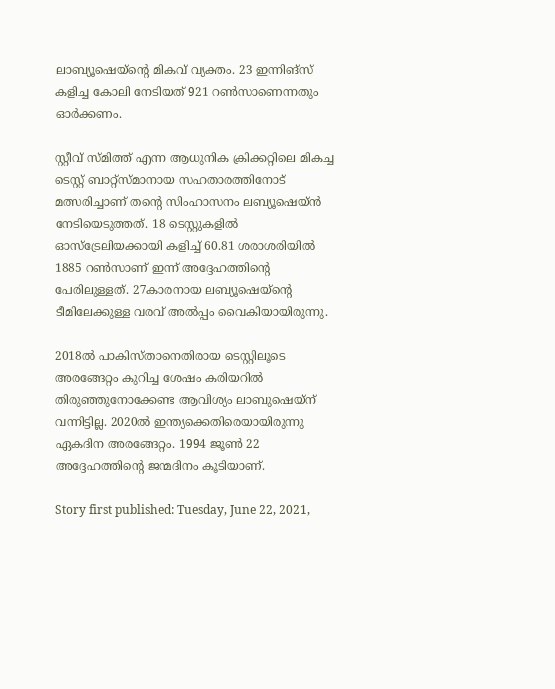ലാബ്യൂഷെയ്‌ന്റെ മികവ് വ്യക്തം. 23 ഇന്നിങ്‌സ് കളിച്ച കോലി നേടിയത് 921 റണ്‍സാണെന്നതും ഓര്‍ക്കണം.

സ്റ്റീവ് സ്മിത്ത് എന്ന ആധുനിക ക്രിക്കറ്റിലെ മികച്ച ടെസ്റ്റ് ബാറ്റ്‌സ്മാനായ സഹതാരത്തിനോട് മത്സരിച്ചാണ് തന്റെ സിംഹാസനം ലബ്യൂഷെയ്ന്‍ നേടിയെടുത്തത്. 18 ടെസ്റ്റുകളില്‍ ഓസ്‌ട്രേലിയക്കായി കളിച്ച് 60.81 ശരാശരിയില്‍ 1885 റണ്‍സാണ് ഇന്ന് അദ്ദേഹത്തിന്റെ പേരിലുള്ളത്. 27കാരനായ ലബ്യൂഷെയ്‌ന്റെ ടീമിലേക്കുള്ള വരവ് അല്‍പ്പം വൈകിയായിരുന്നു.

2018ല്‍ പാകിസ്താനെതിരായ ടെസ്റ്റിലൂടെ അരങ്ങേറ്റം കുറിച്ച ശേഷം കരിയറില്‍ തിരുഞ്ഞുനോക്കേണ്ട ആവിശ്യം ലാബുഷെയ്‌ന് വന്നിട്ടില്ല. 2020ല്‍ ഇന്ത്യക്കെതിരെയായിരുന്നു ഏകദിന അരങ്ങേറ്റം. 1994 ജൂണ്‍ 22 അദ്ദേഹത്തിന്റെ ജന്മദിനം കൂടിയാണ്.

Story first published: Tuesday, June 22, 2021,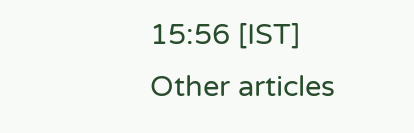15:56 [IST]
Other articles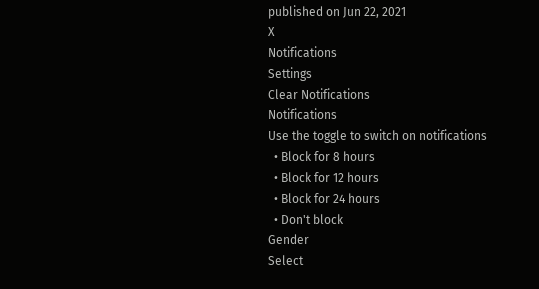published on Jun 22, 2021
X
Notifications
Settings
Clear Notifications
Notifications
Use the toggle to switch on notifications
  • Block for 8 hours
  • Block for 12 hours
  • Block for 24 hours
  • Don't block
Gender
Select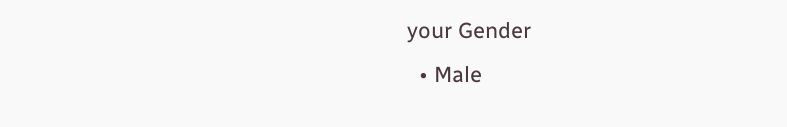your Gender
  • Male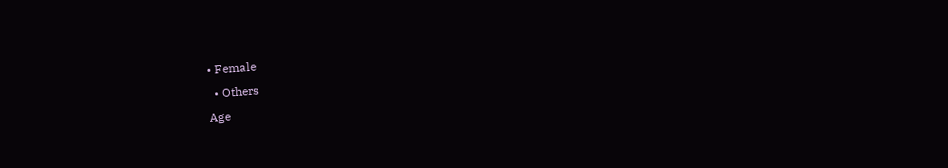• Female
  • Others
Age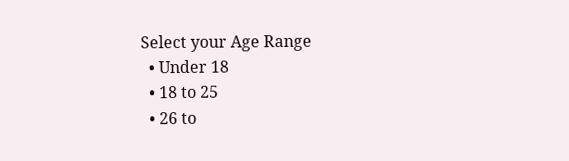Select your Age Range
  • Under 18
  • 18 to 25
  • 26 to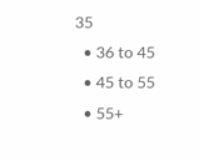35
  • 36 to 45
  • 45 to 55
  • 55+